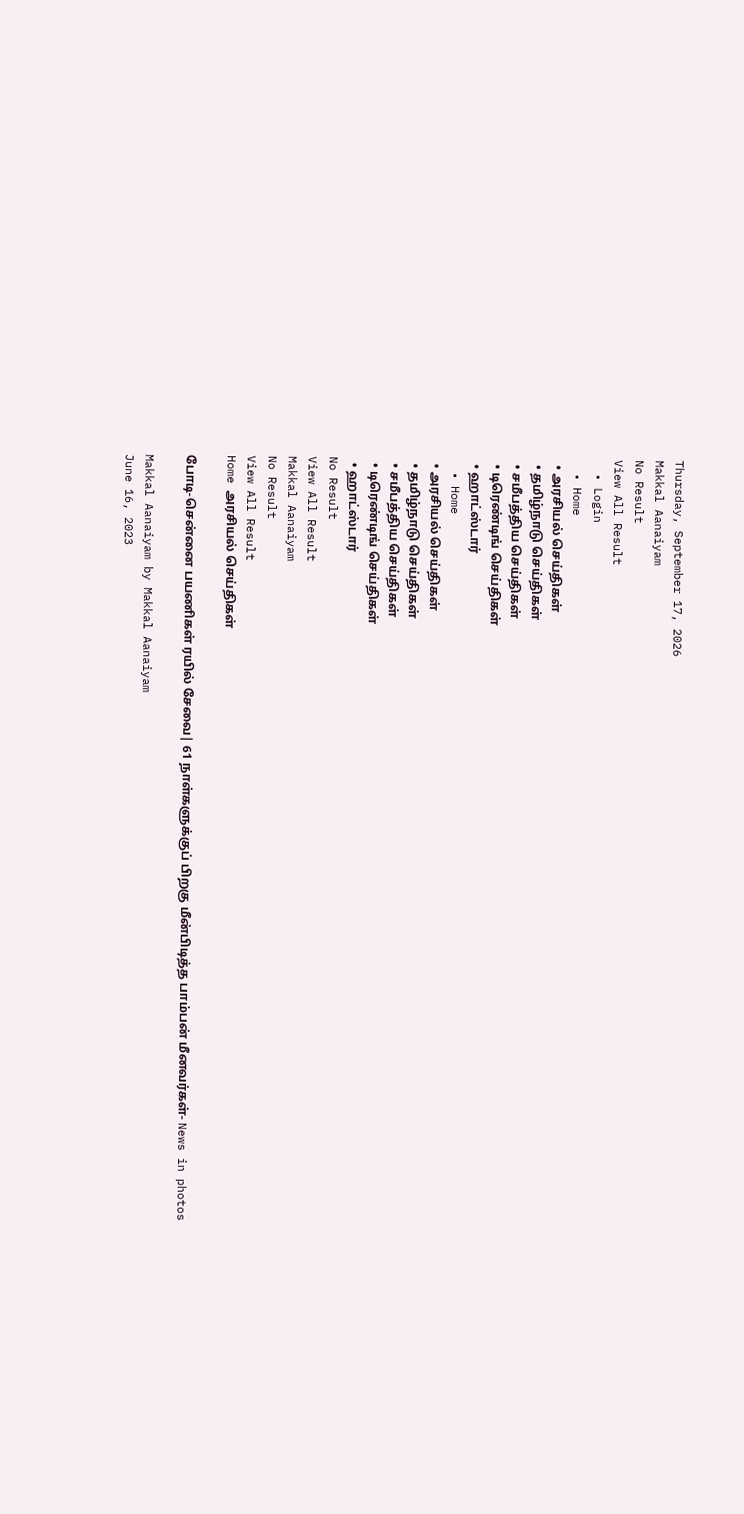Thursday, September 17, 2026
Makkal Aanaiyam
No Result
View All Result
  • Login
  • Home
  • அரசியல் செய்திகள்
  • தமிழ்நாடு செய்திகள்
  • சமீபத்திய செய்திகள்
  • டிரெண்டிங் செய்திகள்
  • ஹாட்ஸ்டார்
  • Home
  • அரசியல் செய்திகள்
  • தமிழ்நாடு செய்திகள்
  • சமீபத்திய செய்திகள்
  • டிரெண்டிங் செய்திகள்
  • ஹாட்ஸ்டார்
No Result
View All Result
Makkal Aanaiyam
No Result
View All Result
Home அரசியல் செய்திகள்

போடி-சென்னை பயணிகள் ரயில் சேவை| 61 நாள்களுக்குப் பிறகு மீன்பிடித்த பாம்பன் மீனவர்கள்- News in photos

Makkal Aanaiyam by Makkal Aanaiyam
June 16, 2023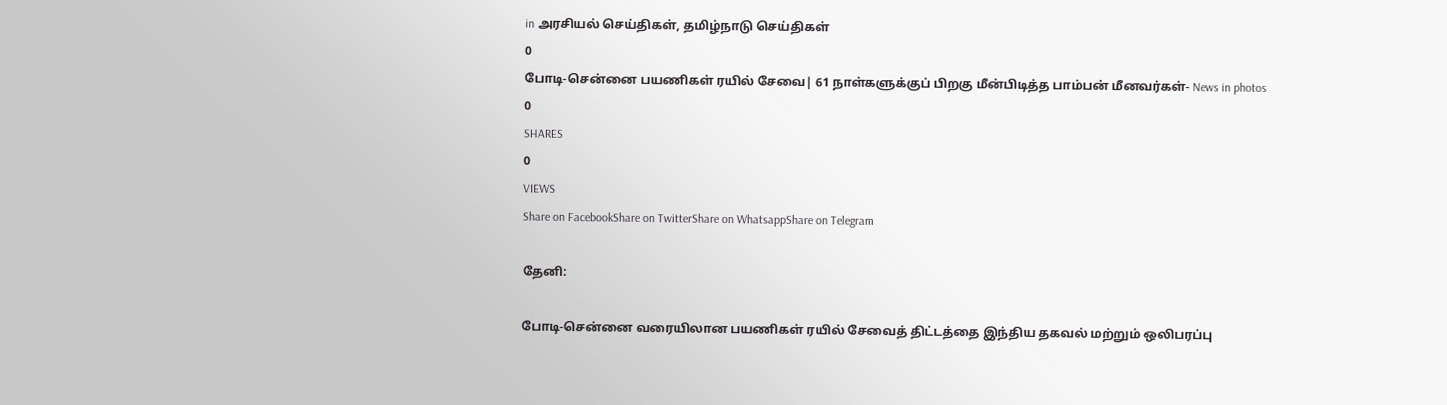in அரசியல் செய்திகள், தமிழ்நாடு செய்திகள்
0
போடி-சென்னை பயணிகள் ரயில் சேவை| 61 நாள்களுக்குப் பிறகு மீன்பிடித்த பாம்பன் மீனவர்கள்- News in photos
0
SHARES
0
VIEWS
Share on FacebookShare on TwitterShare on WhatsappShare on Telegram

தேனி:

போடி-சென்னை வரையிலான பயணிகள் ரயில் சேவைத் திட்டத்தை இந்திய தகவல் மற்றும் ஒலிபரப்பு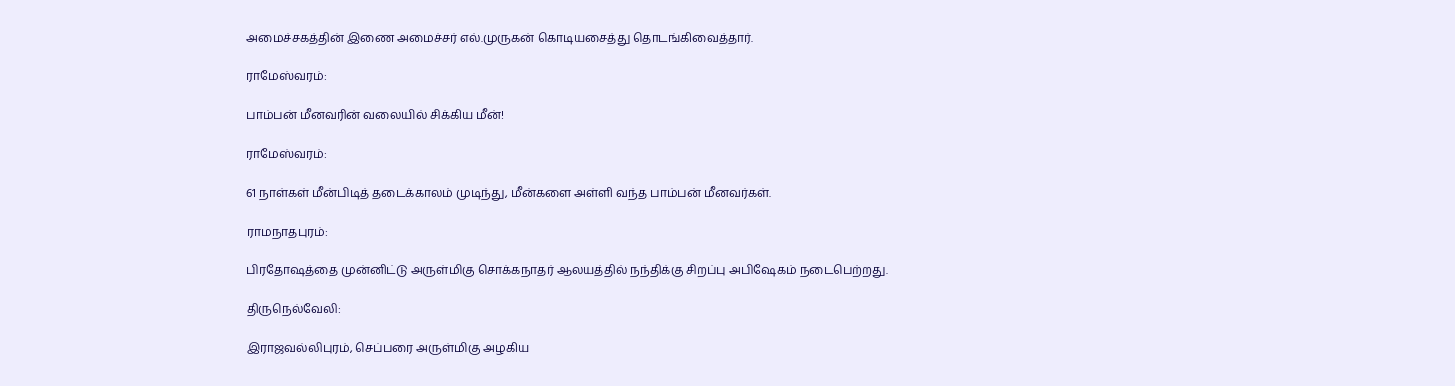அமைச்சகத்தின் இணை அமைச்சர் எல்.முருகன் கொடியசைத்து தொடங்கிவைத்தார்.

ராமேஸ்வரம்:

பாம்பன் மீனவரின் வலையில் சிக்கிய மீன்!

ராமேஸ்வரம்:

61 நாள்கள் மீன்பிடித் தடைக்காலம் முடிந்து, மீன்களை அள்ளி வந்த பாம்பன் மீனவர்கள்.

ராமநாதபுரம்:

பிரதோஷத்தை முன்னிட்டு அருள்மிகு சொக்கநாதர் ஆலயத்தில் நந்திக்கு சிறப்பு அபிஷேகம் நடைபெற்றது.

திருநெல்வேலி:

இராஜவல்லிபுரம், செப்பரை அருள்மிகு அழகிய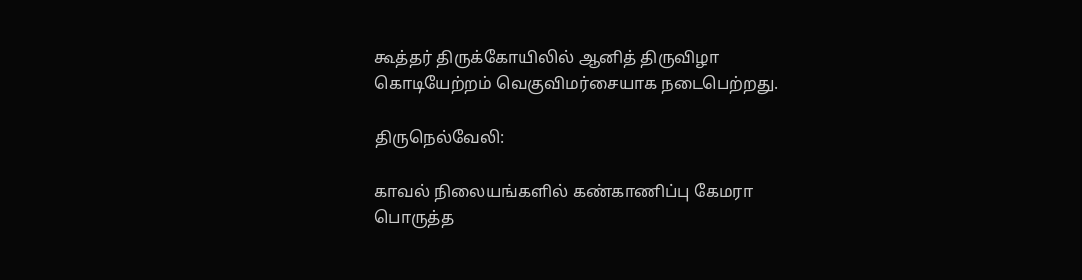கூத்தர் திருக்கோயிலில் ஆனித் திருவிழா கொடியேற்றம் வெகுவிமர்சையாக நடைபெற்றது.

திருநெல்வேலி:

காவல் நிலையங்களில் கண்காணிப்பு கேமரா பொருத்த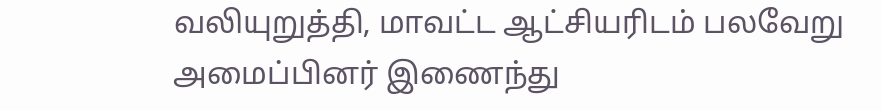வலியுறுத்தி, மாவட்ட ஆட்சியரிடம் பலவேறு அமைப்பினர் இணைந்து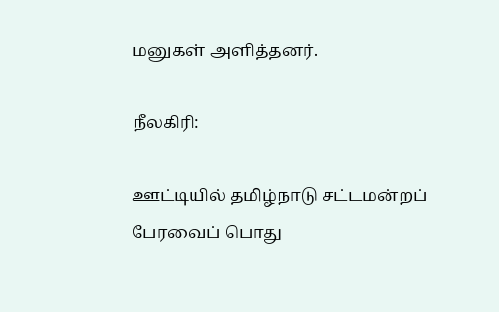மனுகள் அளித்தனர்.

நீலகிரி:

ஊட்டியில் தமிழ்நாடு சட்டமன்றப் பேரவைப் பொது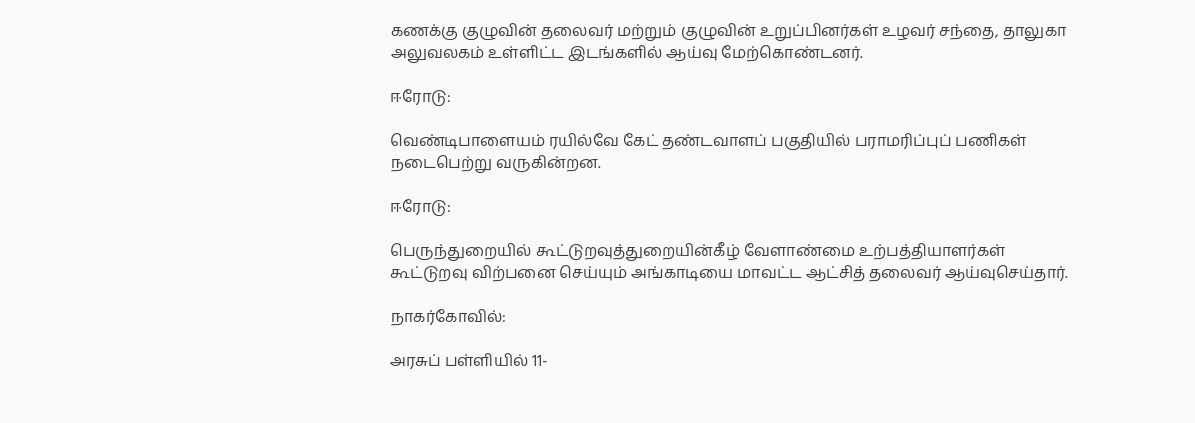கணக்கு குழுவின் தலைவர் மற்றும் குழுவின் உறுப்பினர்கள் உழவர் சந்தை, தாலுகா அலுவலகம் உள்ளிட்ட இடங்களில் ஆய்வு மேற்கொண்டனர்.

ஈரோடு:

வெண்டிபாளையம் ரயில்வே கேட் தண்டவாளப் பகுதியில் பராமரிப்புப் பணிகள் நடைபெற்று வருகின்றன.

ஈரோடு:

பெருந்துறையில் கூட்டுறவுத்துறையின்கீழ் வேளாண்மை உற்பத்தியாளர்கள் கூட்டுறவு விற்பனை செய்யும் அங்காடியை மாவட்ட ஆட்சித் தலைவர் ஆய்வுசெய்தார்.

நாகர்கோவில்:

அரசுப் பள்ளியில் 11-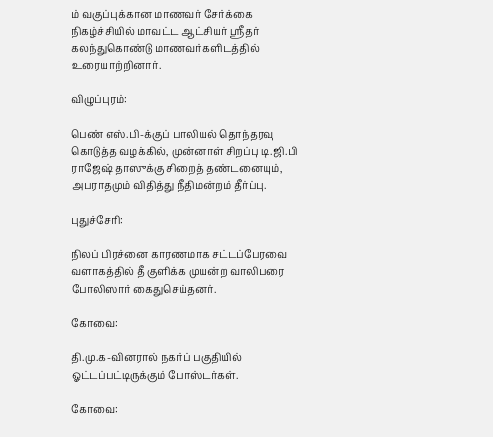ம் வகுப்புக்கான மாணவர் சேர்க்கை நிகழ்ச்சியில் மாவட்ட ஆட்சியர் ஸ்ரீதர் கலந்துகொண்டு மாணவர்களிடத்தில் உரையாற்றினார்.

விழுப்புரம்:

பெண் எஸ்.பி-க்குப் பாலியல் தொந்தரவு கொடுத்த வழக்கில், முன்னாள் சிறப்பு டி.ஜி.பி ராஜேஷ் தாஸுக்கு சிறைத் தண்டனையும், அபராதமும் விதித்து நீதிமன்றம் தீர்ப்பு.

புதுச்சேரி:

நிலப் பிரச்னை காரணமாக சட்டப்பேரவை வளாகத்தில் தீ குளிக்க முயன்ற வாலிபரை போலிஸார் கைதுசெய்தனர்.

கோவை:

தி.மு.க-வினரால் நகர்ப் பகுதியில் ஓட்டப்பட்டிருக்கும் போஸ்டர்கள்.

கோவை: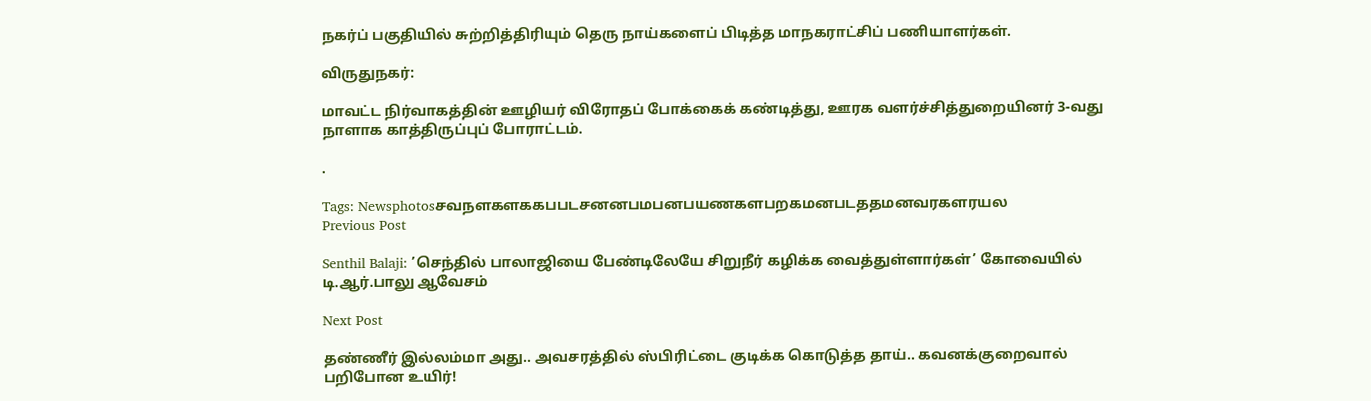நகர்ப் பகுதியில் சுற்றித்திரியும் தெரு நாய்களைப் பிடித்த மாநகராட்சிப் பணியாளர்கள்.

விருதுநகர்:

மாவட்ட நிர்வாகத்தின் ஊழியர் விரோதப் போக்கைக் கண்டித்து, ஊரக வளர்ச்சித்துறையினர் 3-வது நாளாக காத்திருப்புப் போராட்டம்.

.

Tags: Newsphotosசவநளகளககபபடசனனபமபனபயணகளபறகமனபடததமனவரகளரயல
Previous Post

Senthil Balaji: ’செந்தில் பாலாஜியை பேண்டிலேயே சிறுநீர் கழிக்க வைத்துள்ளார்கள்’ கோவையில் டி.ஆர்.பாலு ஆவேசம்

Next Post

தண்ணீர் இல்லம்மா அது.. அவசரத்தில் ஸ்பிரிட்டை குடிக்க கொடுத்த தாய்.. கவனக்குறைவால் பறிபோன உயிர்!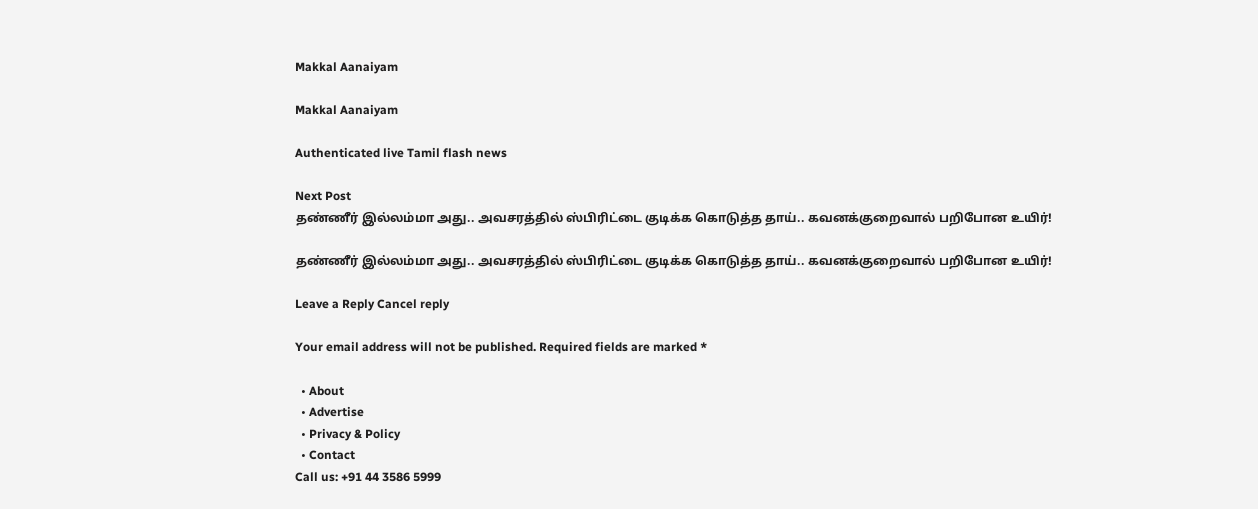Makkal Aanaiyam

Makkal Aanaiyam

Authenticated live Tamil flash news

Next Post
தண்ணீர் இல்லம்மா அது.. அவசரத்தில் ஸ்பிரிட்டை குடிக்க கொடுத்த தாய்.. கவனக்குறைவால் பறிபோன உயிர்!

தண்ணீர் இல்லம்மா அது.. அவசரத்தில் ஸ்பிரிட்டை குடிக்க கொடுத்த தாய்.. கவனக்குறைவால் பறிபோன உயிர்!

Leave a Reply Cancel reply

Your email address will not be published. Required fields are marked *

  • About
  • Advertise
  • Privacy & Policy
  • Contact
Call us: +91 44 3586 5999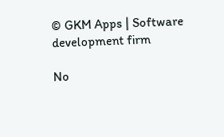© GKM Apps | Software development firm

No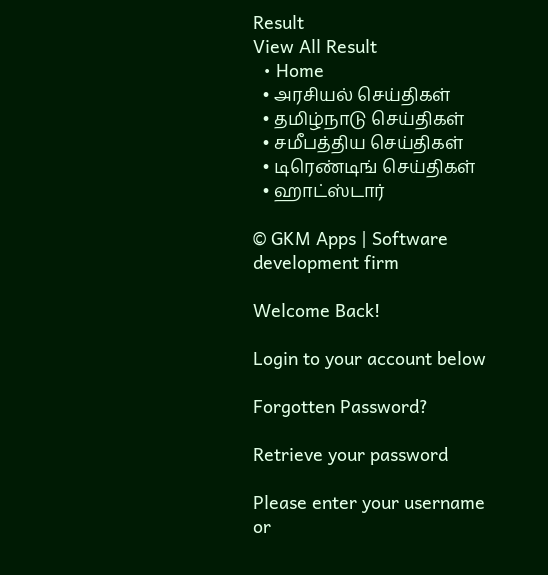Result
View All Result
  • Home
  • அரசியல் செய்திகள்
  • தமிழ்நாடு செய்திகள்
  • சமீபத்திய செய்திகள்
  • டிரெண்டிங் செய்திகள்
  • ஹாட்ஸ்டார்

© GKM Apps | Software development firm

Welcome Back!

Login to your account below

Forgotten Password?

Retrieve your password

Please enter your username or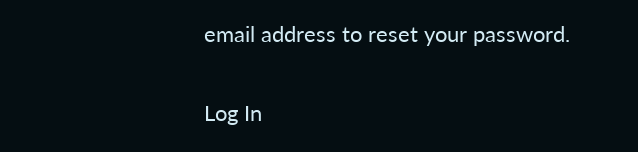email address to reset your password.

Log In